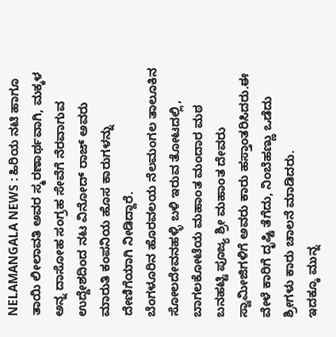NELAMANGALA NEWS : ಹಿರಿಯ ನಟಿ ಹಾಗೂ ತಾಯಿ ಲೀಲಾವತಿ ಅವರ ಸ್ಮರಣಾರ್ಥವಾಗಿ, ಮಕ್ಕಳ ಅನ್ನ ದಾಸೋಹ ಸಂಗ್ರಹ ಸೇವೆಗೆ ನೆರವಾಗುವ ಉದ್ದೇಶದಿಂದ ನಟ ವಿನೋದ್ ರಾಜ್ ಅವರು ಮಾರುತಿ ಕಂಪನಿಯ ಹೊಸ ಕಾರುಗಳನ್ನು ದೇಣಿಗೆಯಾಗಿ ನೀಡಿದ್ದಾರೆ.
ಬೆಂಗಳೂರಿನ ಹೊರವಲಯ ನೆಲಮಂಗಲ ತಾಲೂಕಿನ ಸೋಲದೇವನಹಳ್ಳಿ ಬಳಿ ಇರುವ ತೋಟದಲ್ಲಿ, ಬಾಗಲಕೋಟೆಯ ಮಹಾಂತ ಮಂದಾರ ಮಠ ಬನಹಟ್ಟಿ ಪೂಜ್ಯ ಶ್ರೀ ಮಹಾಂತ ದೇವರು ಸ್ವಾಮೀಜಿಗಳಿಗೆ ಅವರು ಕಾರು ಹಸ್ತಾಂತರಿಸಿದರು.ಈ ವೇಳೆ ಕಾರಿಗೆ ದೃಷ್ಟಿ ತೆಗೆದು, ನಿಂಬೆಹಣ್ಣು ಒಡೆದು ಶ್ರೀಗಳು ಕಾರು ಚಾಲನೆ ಮಾಡಿದರು.
ಇದಕ್ಕೂ ಮುನ್ನ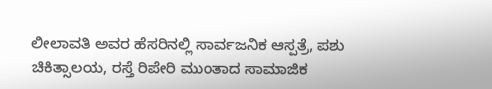ಲೀಲಾವತಿ ಅವರ ಹೆಸರಿನಲ್ಲಿ ಸಾರ್ವಜನಿಕ ಆಸ್ಪತ್ರೆ, ಪಶು ಚಿಕಿತ್ಸಾಲಯ, ರಸ್ತೆ ರಿಪೇರಿ ಮುಂತಾದ ಸಾಮಾಜಿಕ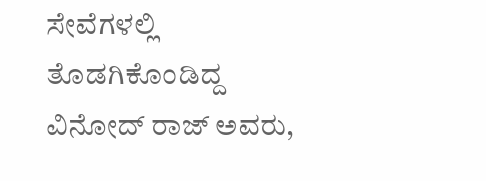ಸೇವೆಗಳಲ್ಲಿ ತೊಡಗಿಕೊಂಡಿದ್ದ ವಿನೋದ್ ರಾಜ್ ಅವರು,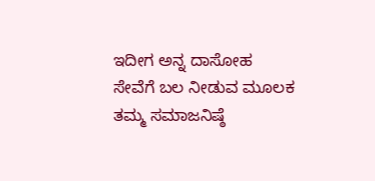ಇದೀಗ ಅನ್ನ ದಾಸೋಹ ಸೇವೆಗೆ ಬಲ ನೀಡುವ ಮೂಲಕ ತಮ್ಮ ಸಮಾಜನಿಷ್ಠೆ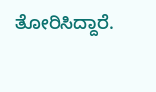ತೋರಿಸಿದ್ದಾರೆ.